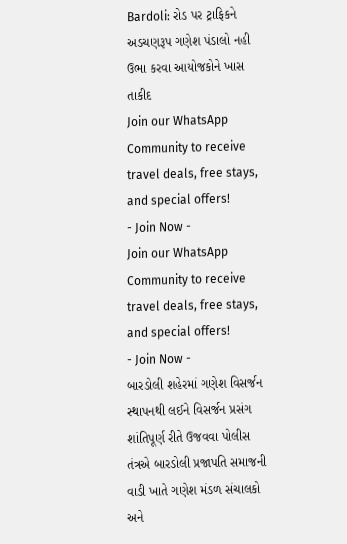Bardoli: રોડ પર ટ્રાફિકને અડચણરૂપ ગણેશ પંડાલો નહી ઉભા કરવા આયોજકોને ખાસ તાકીદ
Join our WhatsApp Community to receive travel deals, free stays, and special offers!
- Join Now -
Join our WhatsApp Community to receive travel deals, free stays, and special offers!
- Join Now -
બારડોલી શહેરમાં ગણેશ વિસર્જન સ્થાપનથી લઈને વિસર્જન પ્રસંગ શાંતિપૂર્ણ રીતે ઉજવવા પોલીસ તંત્રએ બારડોલી પ્રજાપતિ સમાજની વાડી ખાતે ગણેશ મંડળ સંચાલકો અને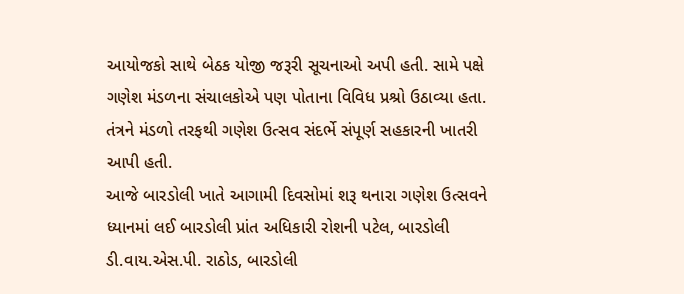આયોજકો સાથે બેઠક યોજી જરૂરી સૂચનાઓ અપી હતી. સામે પક્ષે ગણેશ મંડળના સંચાલકોએ પણ પોતાના વિવિધ પ્રશ્રો ઉઠાવ્યા હતા. તંત્રને મંડળો તરફથી ગણેશ ઉત્સવ સંદર્ભે સંપૂર્ણ સહકારની ખાતરી આપી હતી.
આજે બારડોલી ખાતે આગામી દિવસોમાં શરૂ થનારા ગણેશ ઉત્સવને ધ્યાનમાં લઈ બારડોલી પ્રાંત અધિકારી રોશની પટેલ, બારડોલી ડી.વાય.એસ.પી. રાઠોડ, બારડોલી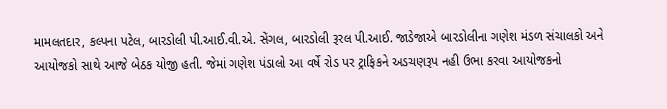મામલતદાર, કલ્પના પટેલ, બારડોલી પી.આઈ.વી.એ. સેંગલ, બારડોલી રૂરલ પી.આઈ. જાડેજાએ બારડોલીના ગણેશ મંડળ સંચાલકો અને આયોજકો સાથે આજે બેઠક યોજી હતી. જેમાં ગણેશ પંડાલો આ વર્ષે રોડ પર ટ્રાફિકને અડચણરૂપ નહી ઉભા કરવા આયોજકનો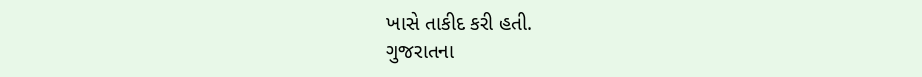ખાસે તાકીદ કરી હતી.
ગુજરાતના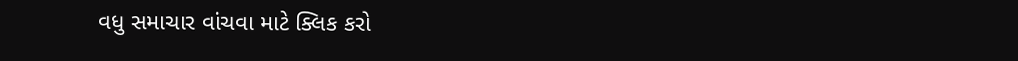વધુ સમાચાર વાંચવા માટે ક્લિક કરો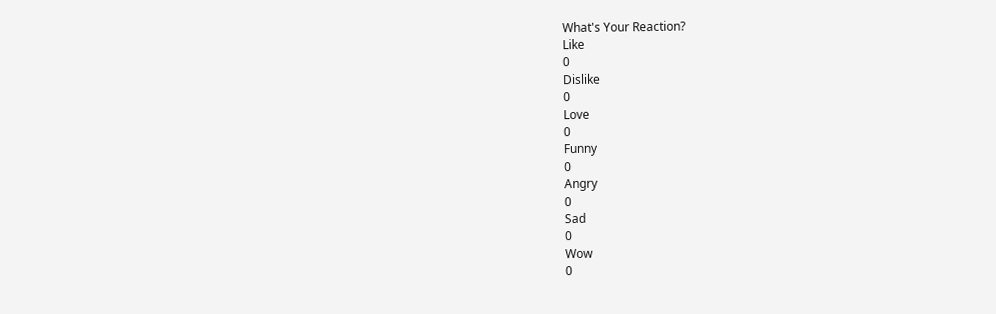What's Your Reaction?
Like
0
Dislike
0
Love
0
Funny
0
Angry
0
Sad
0
Wow
0